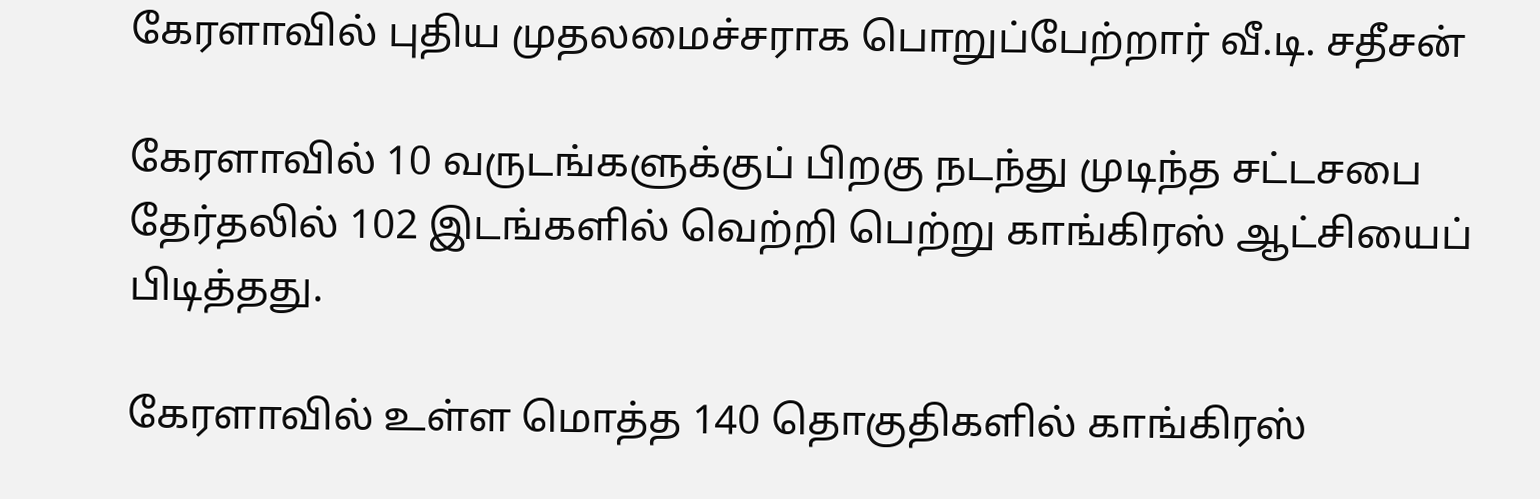கேரளாவில் புதிய முதலமைச்சராக பொறுப்பேற்றார் வீ‌.டி. சதீசன்

கேரளாவில் 10 வருடங்களுக்குப் பிறகு நடந்து முடிந்த சட்டசபை தேர்தலில் 102 இடங்களில் வெற்றி பெற்று காங்கிரஸ் ஆட்சியைப் பிடித்தது.

கேரளாவில் உள்ள மொத்த 140 தொகுதிகளில் காங்கிரஸ்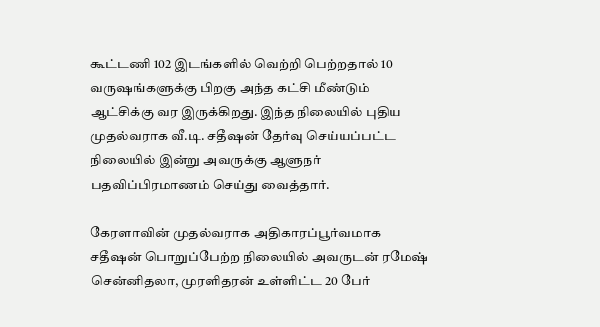கூட்டணி 102 இடங்களில் வெற்றி பெற்றதால் 10 வருஷங்களுக்கு பிறகு அந்த கட்சி மீண்டும் ஆட்சிக்கு வர இருக்கிறது. இந்த நிலையில் புதிய முதல்வராக வீ.டி. சதீஷன் தேர்வு செய்யப்பட்ட நிலையில் இன்று அவருக்கு ஆளுநர் பதவிப்பிரமாணம் செய்து வைத்தார்.

கேரளாவின் முதல்வராக அதிகாரப்பூர்வமாக சதீஷன் பொறுப்பேற்ற நிலையில் அவருடன் ரமேஷ் சென்னிதலா, முரளிதரன் உள்ளிட்ட 20 பேர்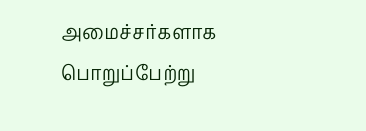அமைச்சர்களாக பொறுப்பேற்று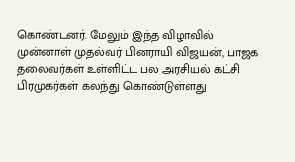கொண்டனர். மேலும் இந்த விழாவில் முன்னாள் முதல்வர் பினராயி விஜயன், பாஜக தலைவர்கள் உள்ளிட்ட பல அரசியல் கட்சி பிரமுகர்கள் கலந்து கொண்டுள்ளது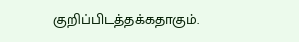குறிப்பிடத்தக்கதாகும்.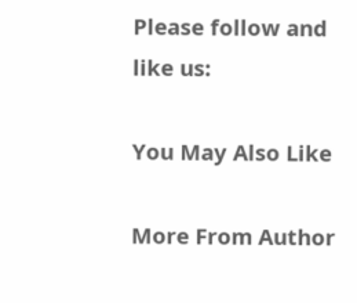Please follow and like us:

You May Also Like

More From Author